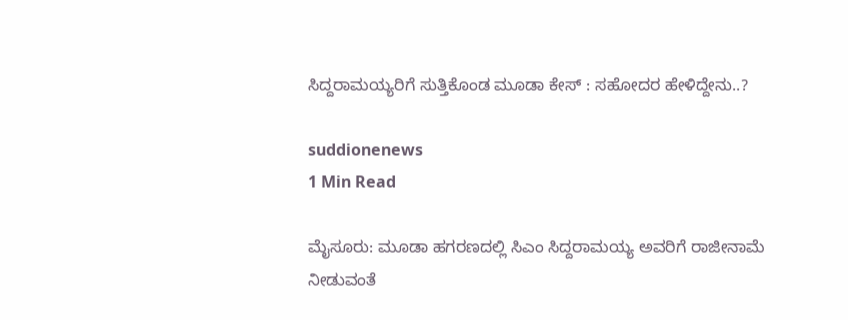ಸಿದ್ದರಾಮಯ್ಯರಿಗೆ ಸುತ್ತಿಕೊಂಡ ಮೂಡಾ ಕೇಸ್ : ಸಹೋದರ ಹೇಳಿದ್ದೇನು..?

suddionenews
1 Min Read

ಮೈಸೂರು: ಮೂಡಾ ಹಗರಣದಲ್ಲಿ ಸಿಎಂ ಸಿದ್ದರಾಮಯ್ಯ ಅವರಿಗೆ ರಾಜೀನಾಮೆ ನೀಡುವಂತೆ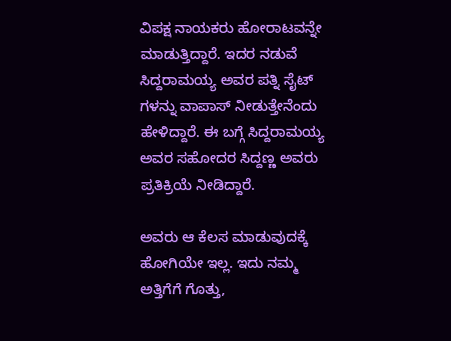ವಿಪಕ್ಷ ನಾಯಕರು ಹೋರಾಟವನ್ನೇ ಮಾಡುತ್ತಿದ್ದಾರೆ. ಇದರ ನಡುವೆ ಸಿದ್ದರಾಮಯ್ಯ ಅವರ ಪತ್ನಿ ಸೈಟ್ ಗಳನ್ನು ವಾಪಾಸ್ ನೀಡುತ್ತೇನೆಂದು ಹೇಳಿದ್ದಾರೆ. ಈ ಬಗ್ಗೆ ಸಿದ್ದರಾಮಯ್ಯ ಅವರ ಸಹೋದರ ಸಿದ್ದಣ್ಣ ಅವರು ಪ್ರತಿಕ್ರಿಯೆ ನೀಡಿದ್ದಾರೆ.

ಅವರು ಆ ಕೆಲಸ ಮಾಡುವುದಕ್ಕೆ ಹೋಗಿಯೇ ಇಲ್ಲ. ಇದು ನಮ್ಮ ಅತ್ತಿಗೆಗೆ ಗೊತ್ತು,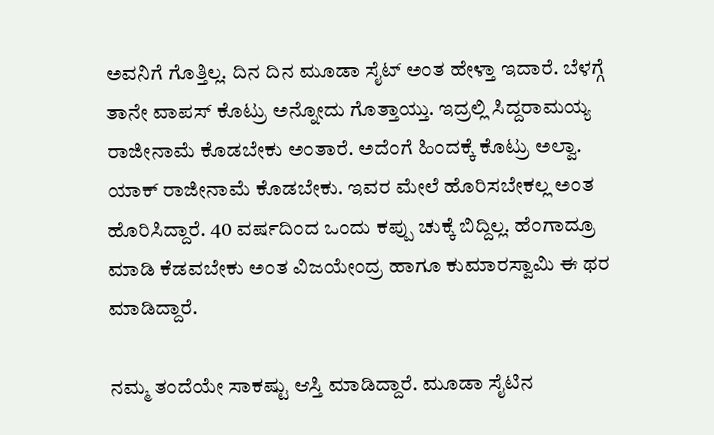ಅವನಿಗೆ ಗೊತ್ತಿಲ್ಲ. ದಿನ ದಿನ ಮೂಡಾ ಸೈಟ್ ಅಂತ ಹೇಳ್ತಾ ಇದಾರೆ. ಬೆಳಗ್ಗೆ ತಾನೇ ವಾಪಸ್ ಕೊಟ್ರು ಅನ್ನೋದು ಗೊತ್ತಾಯ್ತು. ಇದ್ರಲ್ಲಿ ಸಿದ್ದರಾಮಯ್ಯ ರಾಜೀನಾಮೆ ಕೊಡಬೇಕು ಅಂತಾರೆ. ಅದೆಂಗೆ ಹಿಂದಕ್ಕೆ ಕೊಟ್ರು ಅಲ್ವಾ. ಯಾಕ್ ರಾಜೀನಾಮೆ ಕೊಡಬೇಕು. ಇವರ ಮೇಲೆ ಹೊರಿಸಬೇಕಲ್ಲ ಅಂತ ಹೊರಿಸಿದ್ದಾರೆ. 40 ವರ್ಷದಿಂದ ಒಂದು ಕಪ್ಪು ಚುಕ್ಕೆ ಬಿದ್ದಿಲ್ಲ. ಹೆಂಗಾದ್ರೂ ಮಾಡಿ ಕೆಡವಬೇಕು ಅಂತ ವಿಜಯೇಂದ್ರ ಹಾಗೂ ಕುಮಾರಸ್ವಾಮಿ ಈ ಥರ ಮಾಡಿದ್ದಾರೆ.

ನಮ್ಮ ತಂದೆಯೇ ಸಾಕಷ್ಟು ಆಸ್ತಿ ಮಾಡಿದ್ದಾರೆ. ಮೂಡಾ ಸೈಟಿನ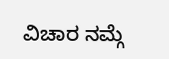ವಿಚಾರ ನಮ್ಗೆ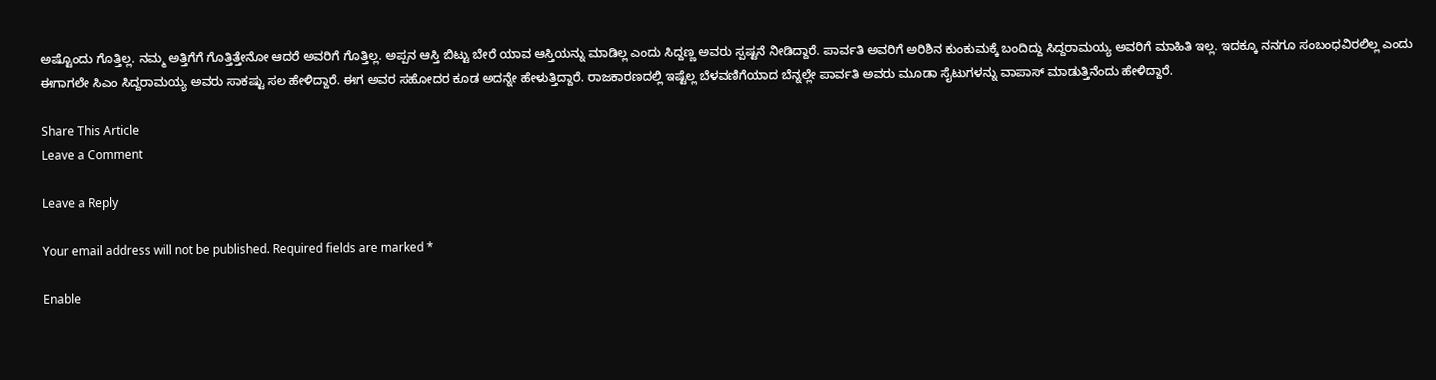ಅಷ್ಟೊಂದು ಗೊತ್ತಿಲ್ಲ. ನಮ್ಮ ಅತ್ತಿಗೆಗೆ ಗೊತ್ತಿತ್ತೇನೋ ಆದರೆ ಅವರಿಗೆ ಗೊತ್ತಿಲ್ಲ. ಅಪ್ಪನ ಆಸ್ತಿ ಬಿಟ್ಟು ಬೇರೆ ಯಾವ ಆಸ್ತಿಯನ್ನು ಮಾಡಿಲ್ಲ ಎಂದು ಸಿದ್ದಣ್ಣ ಅವರು ಸ್ಪಷ್ಟನೆ ನೀಡಿದ್ದಾರೆ. ಪಾರ್ವತಿ ಅವರಿಗೆ ಅರಿಶಿನ ಕುಂಕುಮಕ್ಕೆ ಬಂದಿದ್ದು ಸಿದ್ದರಾಮಯ್ಯ ಅವರಿಗೆ ಮಾಹಿತಿ ಇಲ್ಲ. ಇದಕ್ಕೂ ನನಗೂ ಸಂಬಂಧವಿರಲಿಲ್ಲ ಎಂದು ಈಗಾಗಲೇ ಸಿಎಂ ಸಿದ್ದರಾಮಯ್ಯ ಅವರು ಸಾಕಷ್ಟು ಸಲ ಹೇಳಿದ್ದಾರೆ. ಈಗ ಅವರ ಸಹೋದರ ಕೂಡ ಅದನ್ನೇ ಹೇಳುತ್ತಿದ್ದಾರೆ. ರಾಜಕಾರಣದಲ್ಲಿ ಇಷ್ಟೆಲ್ಲ ಬೆಳವಣಿಗೆಯಾದ ಬೆನ್ನಲ್ಲೇ ಪಾರ್ವತಿ ಅವರು ಮೂಡಾ ಸೈಟುಗಳನ್ನು ವಾಪಾಸ್ ಮಾಡುತ್ತಿನೆಂದು ಹೇಳಿದ್ದಾರೆ.

Share This Article
Leave a Comment

Leave a Reply

Your email address will not be published. Required fields are marked *

Enable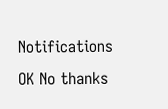Notifications OK No thanks